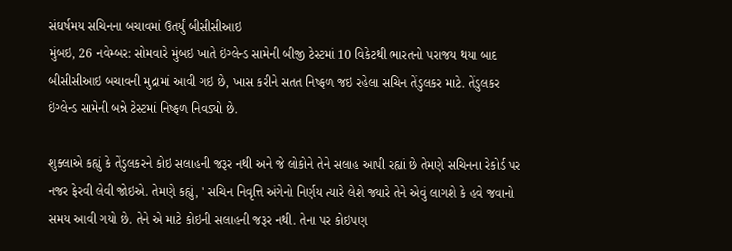સંઘર્ષમય સચિનના બચાવમાં ઉતર્યું બીસીસીઆઇ
મુંબઇ, 26 નવેમ્બર: સોમવારે મુંબઇ ખાતે ઇંગ્લેન્ડ સામેની બીજી ટેસ્ટમાં 10 વિકેટથી ભારતનો પરાજય થયા બાદ બીસીસીઆઇ બચાવની મુદ્રામાં આવી ગઇ છે, ખાસ કરીને સતત નિષ્ફળ જઇ રહેલા સચિન તેંડુલકર માટે. તેંડુલકર ઇંગ્લેન્ડ સામેની બન્ને ટેસ્ટમાં નિષ્ફળ નિવડ્યો છે.

શુક્લાએ કહ્યું કે તેંડુલકરને કોઇ સલાહની જરૂર નથી અને જે લોકોને તેને સલાહ આપી રહ્યાં છે તેમણે સચિનના રેકોર્ડ પર નજર ફેરવી લેવી જોઇએ. તેમણે કહ્યું, ' સચિન નિવૃત્તિ અંગેનો નિર્ણય ત્યારે લેશે જ્યારે તેને એવું લાગશે કે હવે જવાનો સમય આવી ગયો છે. તેને એ માટે કોઇની સલાહની જરૂર નથી. તેના પર કોઇપણ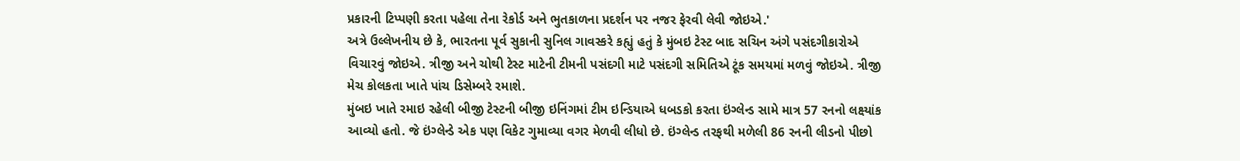પ્રકારની ટિપ્પણી કરતા પહેલા તેના રેકોર્ડ અને ભુતકાળના પ્રદર્શન પર નજર ફેરવી લેવી જોઇએ.'
અત્રે ઉલ્લેખનીય છે કે, ભારતના પૂર્વ સુકાની સુનિલ ગાવસ્કરે કહ્યું હતું કે મુંબઇ ટેસ્ટ બાદ સચિન અંગે પસંદગીકારોએ વિચારવું જોઇએ. ત્રીજી અને ચોથી ટેસ્ટ માટેની ટીમની પસંદગી માટે પસંદગી સમિતિએ ટૂંક સમયમાં મળવું જોઇએ. ત્રીજી મેચ કોલકતા ખાતે પાંચ ડિસેમ્બરે રમાશે.
મુંબઇ ખાતે રમાઇ રહેલી બીજી ટેસ્ટની બીજી ઇનિંગમાં ટીમ ઇન્ડિયાએ ધબડકો કરતા ઇંગ્લેન્ડ સામે માત્ર 57 રનનો લક્ષ્યાંક આવ્યો હતો. જે ઇંગ્લેન્ડે એક પણ વિકેટ ગુમાવ્યા વગર મેળવી લીધો છે. ઇંગ્લેન્ડ તરફથી મળેલી 86 રનની લીડનો પીછો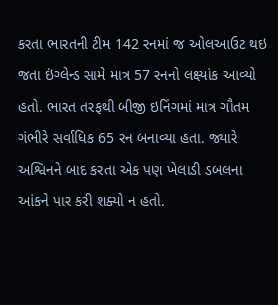કરતા ભારતની ટીમ 142 રનમાં જ ઓલઆઉટ થઇ જતા ઇંગ્લેન્ડ સામે માત્ર 57 રનનો લક્ષ્યાંક આવ્યો હતો. ભારત તરફથી બીજી ઇનિંગમાં માત્ર ગૌતમ ગંભીરે સર્વાધિક 65 રન બનાવ્યા હતા. જ્યારે અશ્વિનને બાદ કરતા એક પણ ખેલાડી ડબલના આંકને પાર કરી શક્યો ન હતો.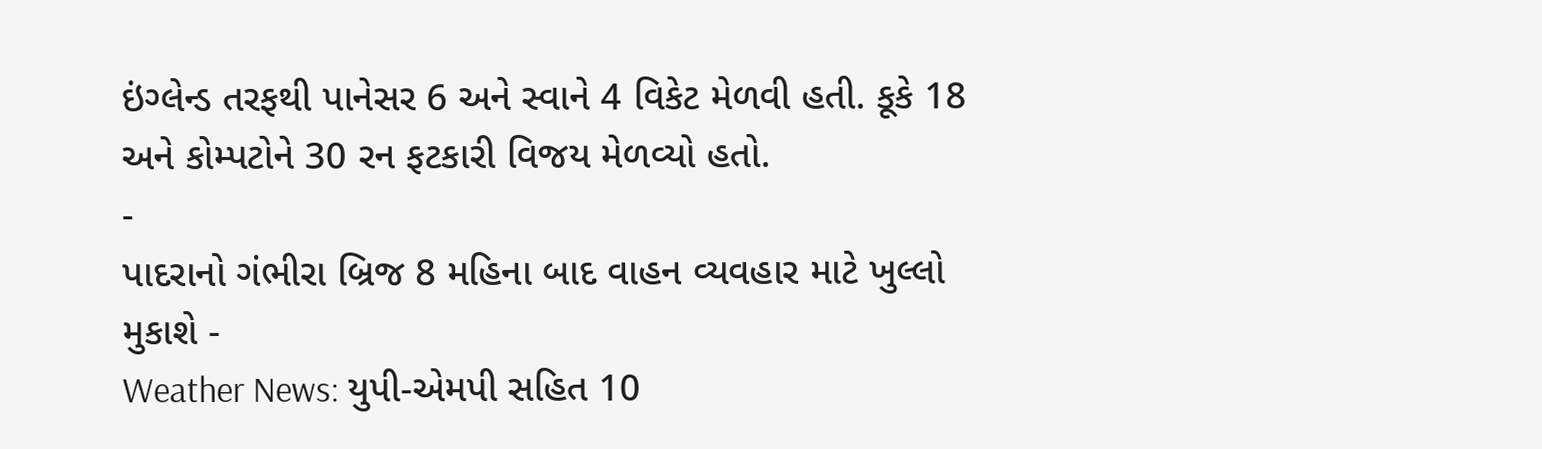ઇંગ્લેન્ડ તરફથી પાનેસર 6 અને સ્વાને 4 વિકેટ મેળવી હતી. કૂકે 18 અને કોમ્પટોને 30 રન ફટકારી વિજય મેળવ્યો હતો.
-
પાદરાનો ગંભીરા બ્રિજ 8 મહિના બાદ વાહન વ્યવહાર માટે ખુલ્લો મુકાશે -
Weather News: યુપી-એમપી સહિત 10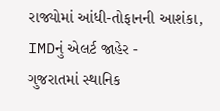રાજ્યોમાં આંધી-તોફાનની આશંકા, IMDનું એલર્ટ જાહેર -
ગુજરાતમાં સ્થાનિક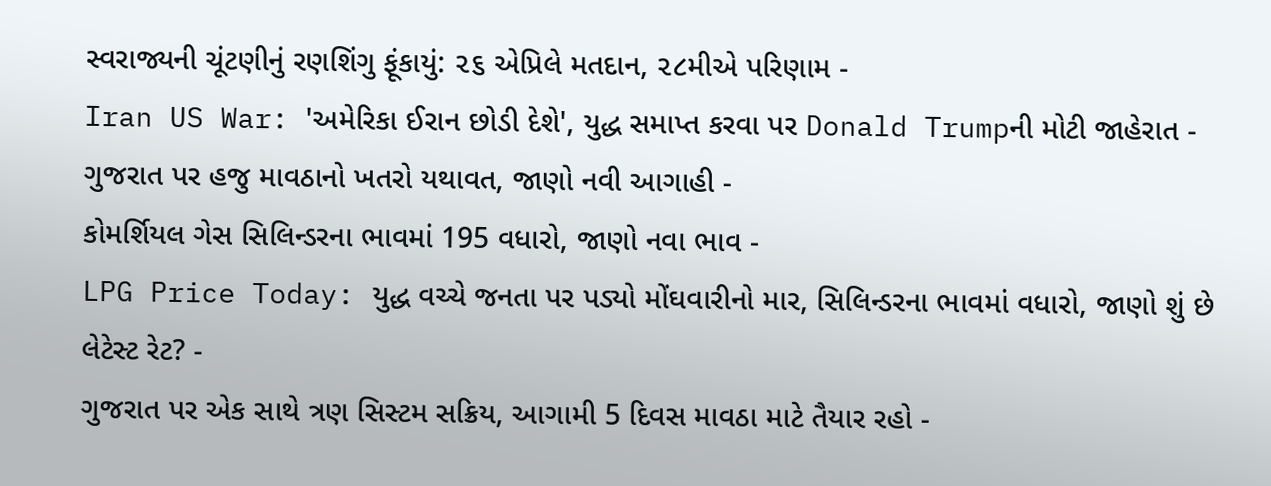સ્વરાજ્યની ચૂંટણીનું રણશિંગુ ફૂંકાયું: ૨૬ એપ્રિલે મતદાન, ૨૮મીએ પરિણામ -
Iran US War: 'અમેરિકા ઈરાન છોડી દેશે', યુદ્ધ સમાપ્ત કરવા પર Donald Trumpની મોટી જાહેરાત -
ગુજરાત પર હજુ માવઠાનો ખતરો યથાવત, જાણો નવી આગાહી -
કોમર્શિયલ ગેસ સિલિન્ડરના ભાવમાં 195 વધારો, જાણો નવા ભાવ -
LPG Price Today: યુદ્ધ વચ્ચે જનતા પર પડ્યો મોંઘવારીનો માર, સિલિન્ડરના ભાવમાં વધારો, જાણો શું છે લેટેસ્ટ રેટ? -
ગુજરાત પર એક સાથે ત્રણ સિસ્ટમ સક્રિય, આગામી 5 દિવસ માવઠા માટે તૈયાર રહો -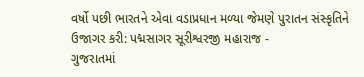વર્ષો પછી ભારતને એવા વડાપ્રધાન મળ્યા જેમણે પુરાતન સંસ્કૃતિને ઉજાગર કરી: પદ્મસાગર સૂરીશ્વરજી મહારાજ -
ગુજરાતમાં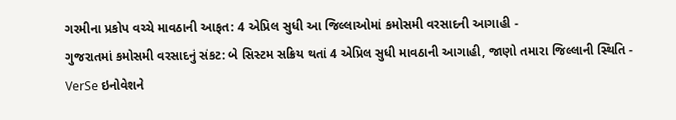ગરમીના પ્રકોપ વચ્ચે માવઠાની આફત: 4 એપ્રિલ સુધી આ જિલ્લાઓમાં કમોસમી વરસાદની આગાહી -
ગુજરાતમાં કમોસમી વરસાદનું સંકટ: બે સિસ્ટમ સક્રિય થતાં 4 એપ્રિલ સુધી માવઠાની આગાહી, જાણો તમારા જિલ્લાની સ્થિતિ -
VerSe ઇનોવેશને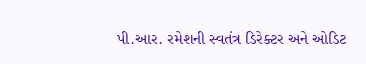પી.આર. રમેશની સ્વતંત્ર ડિરેક્ટર અને ઓડિટ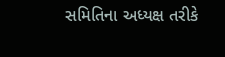સમિતિના અધ્યક્ષ તરીકે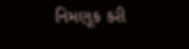નિમણૂક કરી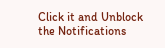Click it and Unblock the Notifications